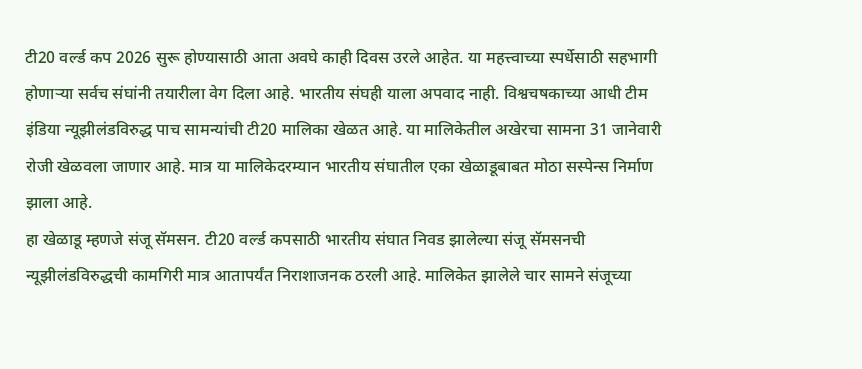टी20 वर्ल्ड कप 2026 सुरू होण्यासाठी आता अवघे काही दिवस उरले आहेत. या महत्त्वाच्या स्पर्धेसाठी सहभागी होणाऱ्या सर्वच संघांनी तयारीला वेग दिला आहे. भारतीय संघही याला अपवाद नाही. विश्वचषकाच्या आधी टीम इंडिया न्यूझीलंडविरुद्ध पाच सामन्यांची टी20 मालिका खेळत आहे. या मालिकेतील अखेरचा सामना 31 जानेवारी रोजी खेळवला जाणार आहे. मात्र या मालिकेदरम्यान भारतीय संघातील एका खेळाडूबाबत मोठा सस्पेन्स निर्माण झाला आहे.
हा खेळाडू म्हणजे संजू सॅमसन. टी20 वर्ल्ड कपसाठी भारतीय संघात निवड झालेल्या संजू सॅमसनची न्यूझीलंडविरुद्धची कामगिरी मात्र आतापर्यंत निराशाजनक ठरली आहे. मालिकेत झालेले चार सामने संजूच्या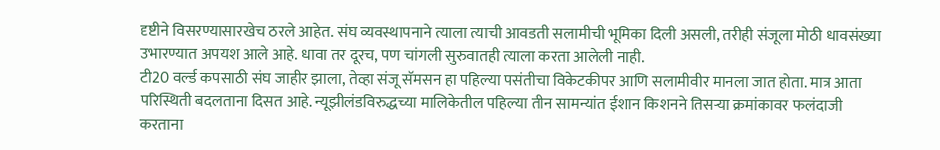दृष्टीने विसरण्यासारखेच ठरले आहेत. संघ व्यवस्थापनाने त्याला त्याची आवडती सलामीची भूमिका दिली असली, तरीही संजूला मोठी धावसंख्या उभारण्यात अपयश आले आहे. धावा तर दूरच, पण चांगली सुरुवातही त्याला करता आलेली नाही.
टी20 वर्ल्ड कपसाठी संघ जाहीर झाला, तेव्हा संजू सॅमसन हा पहिल्या पसंतीचा विकेटकीपर आणि सलामीवीर मानला जात होता. मात्र आता परिस्थिती बदलताना दिसत आहे. न्यूझीलंडविरुद्धच्या मालिकेतील पहिल्या तीन सामन्यांत ईशान किशनने तिसऱ्या क्रमांकावर फलंदाजी करताना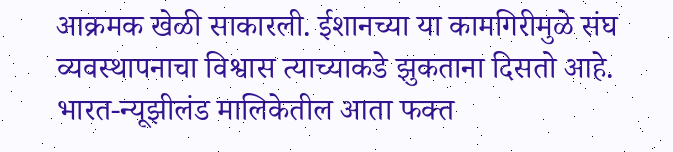आक्रमक खेळी साकारली. ईशानच्या या कामगिरीमुळे संघ व्यवस्थापनाचा विश्वास त्याच्याकडे झुकताना दिसतो आहे.
भारत-न्यूझीलंड मालिकेतील आता फक्त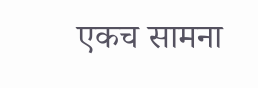एकच सामना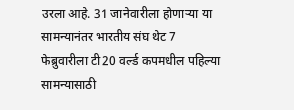उरला आहे. 31 जानेवारीला होणाऱ्या या सामन्यानंतर भारतीय संघ थेट 7 फेब्रुवारीला टी20 वर्ल्ड कपमधील पहिल्या सामन्यासाठी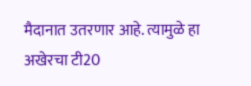मैदानात उतरणार आहे. त्यामुळे हा अखेरचा टी20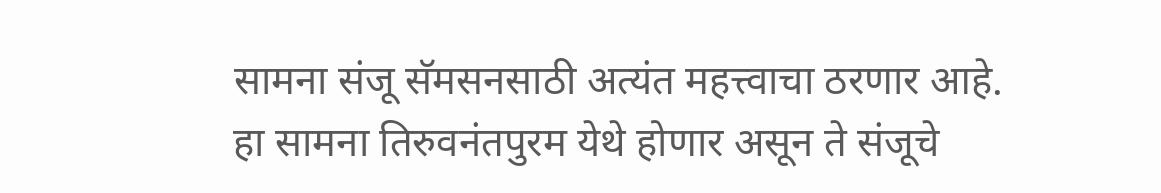सामना संजू सॅमसनसाठी अत्यंत महत्त्वाचा ठरणार आहे.
हा सामना तिरुवनंतपुरम येथे होणार असून ते संजूचे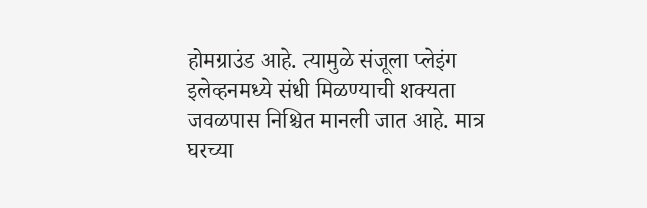होमग्राउंड आहे. त्यामुळे संजूला प्लेइंग इलेव्हनमध्ये संधी मिळण्याची शक्यता जवळपास निश्चित मानली जात आहे. मात्र घरच्या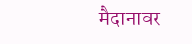मैदानावर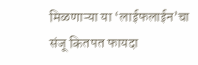मिळणाऱ्या या ‘लाईफलाईन’चा संजू कितपत फायदा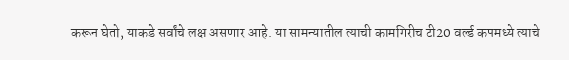करून घेतो, याकडे सर्वांचे लक्ष असणार आहे. या सामन्यातील त्याची कामगिरीच टी20 वर्ल्ड कपमध्ये त्याचे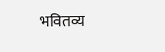भवितव्य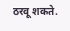ठरवू शकते.